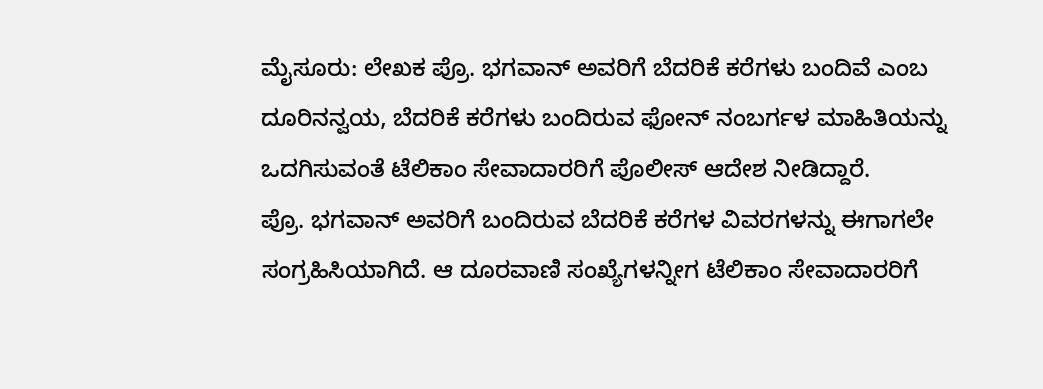ಮೈಸೂರು: ಲೇಖಕ ಪ್ರೊ. ಭಗವಾನ್ ಅವರಿಗೆ ಬೆದರಿಕೆ ಕರೆಗಳು ಬಂದಿವೆ ಎಂಬ ದೂರಿನನ್ವಯ, ಬೆದರಿಕೆ ಕರೆಗಳು ಬಂದಿರುವ ಫೋನ್ ನಂಬರ್ಗಳ ಮಾಹಿತಿಯನ್ನು ಒದಗಿಸುವಂತೆ ಟೆಲಿಕಾಂ ಸೇವಾದಾರರಿಗೆ ಪೊಲೀಸ್ ಆದೇಶ ನೀಡಿದ್ದಾರೆ.
ಪ್ರೊ. ಭಗವಾನ್ ಅವರಿಗೆ ಬಂದಿರುವ ಬೆದರಿಕೆ ಕರೆಗಳ ವಿವರಗಳನ್ನು ಈಗಾಗಲೇ ಸಂಗ್ರಹಿಸಿಯಾಗಿದೆ. ಆ ದೂರವಾಣಿ ಸಂಖ್ಯೆಗಳನ್ನೀಗ ಟೆಲಿಕಾಂ ಸೇವಾದಾರರಿಗೆ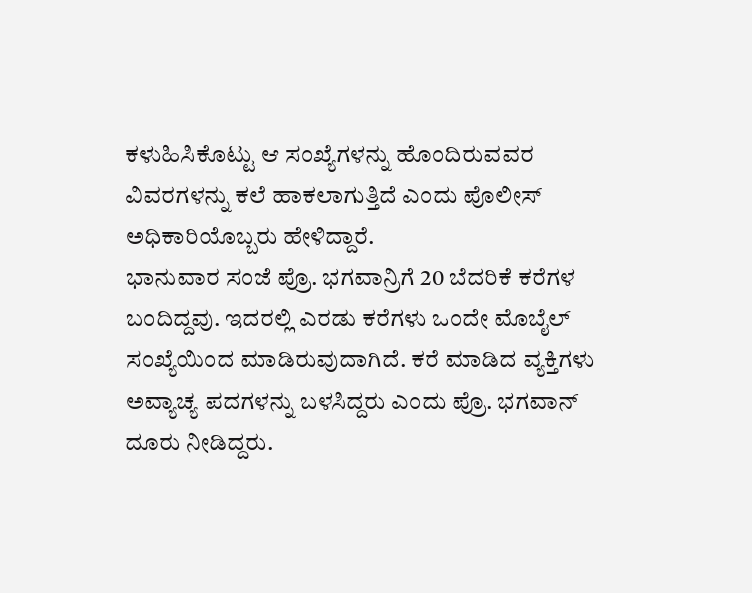ಕಳುಹಿಸಿಕೊಟ್ಟು ಆ ಸಂಖ್ಯೆಗಳನ್ನು ಹೊಂದಿರುವವರ ವಿವರಗಳನ್ನು ಕಲೆ ಹಾಕಲಾಗುತ್ತಿದೆ ಎಂದು ಪೊಲೀಸ್ ಅಧಿಕಾರಿಯೊಬ್ಬರು ಹೇಳಿದ್ದಾರೆ.
ಭಾನುವಾರ ಸಂಜೆ ಪ್ರೊ. ಭಗವಾನ್ರಿಗೆ 20 ಬೆದರಿಕೆ ಕರೆಗಳ ಬಂದಿದ್ದವು. ಇದರಲ್ಲಿ ಎರಡು ಕರೆಗಳು ಒಂದೇ ಮೊಬೈಲ್ ಸಂಖ್ಯೆಯಿಂದ ಮಾಡಿರುವುದಾಗಿದೆ. ಕರೆ ಮಾಡಿದ ವ್ಯಕ್ತಿಗಳು ಅವ್ಯಾಚ್ಯ ಪದಗಳನ್ನು ಬಳಸಿದ್ದರು ಎಂದು ಪ್ರೊ. ಭಗವಾನ್ ದೂರು ನೀಡಿದ್ದರು.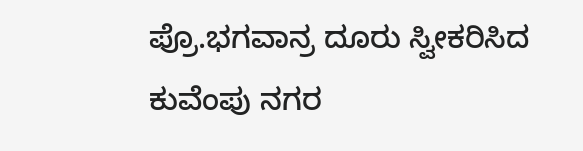ಪ್ರೊ.ಭಗವಾನ್ರ ದೂರು ಸ್ವೀಕರಿಸಿದ ಕುವೆಂಪು ನಗರ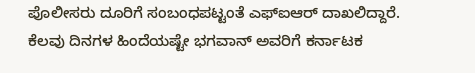ಪೊಲೀಸರು ದೂರಿಗೆ ಸಂಬಂಧಪಟ್ಟಂತೆ ಎಫ್ಐಆರ್ ದಾಖಲಿದ್ದಾರೆ.
ಕೆಲವು ದಿನಗಳ ಹಿಂದೆಯಷ್ಟೇ ಭಗವಾನ್ ಅವರಿಗೆ ಕರ್ನಾಟಕ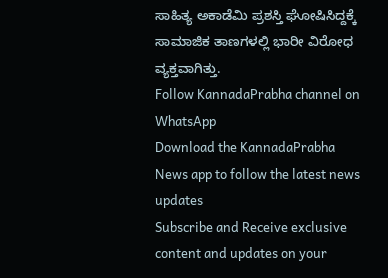ಸಾಹಿತ್ಯ ಅಕಾಡೆಮಿ ಪ್ರಶಸ್ತಿ ಘೋಷಿಸಿದ್ದಕ್ಕೆ ಸಾಮಾಜಿಕ ತಾಣಗಳಲ್ಲಿ ಭಾರೀ ವಿರೋಧ ವ್ಯಕ್ತವಾಗಿತ್ತು.
Follow KannadaPrabha channel on WhatsApp
Download the KannadaPrabha News app to follow the latest news updates
Subscribe and Receive exclusive content and updates on your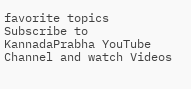favorite topics
Subscribe to KannadaPrabha YouTube Channel and watch Videos